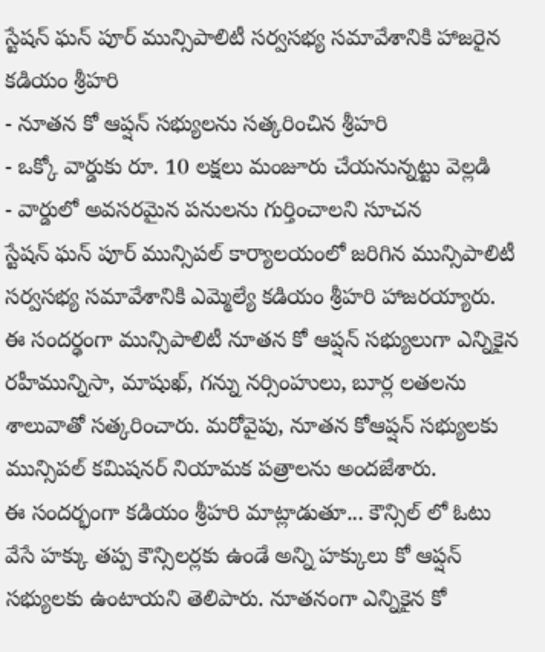స్టేషన్ ఘన్ పూర్ మున్సిపాలిటీ సర్వసభ్య సమావేశానికి హాజరైన కడియం శ్రీహరి
- నూతన కో ఆప్షన్ సభ్యులను సత్కరించిన శ్రీహరి
- ఒక్కో వార్డుకు రూ. 10 లక్షలు మంజూరు చేయనున్నట్టు వెల్లడి
- వార్డులో అవసరమైన పనులను గుర్తించాలని సూచన
స్టేషన్ ఘన్ పూర్ మున్సిపల్ కార్యాలయంలో జరిగిన మున్సిపాలిటీ సర్వసభ్య సమావేశానికి ఎమ్మెల్యే కడియం శ్రీహరి హాజరయ్యారు. ఈ సందర్ఢంగా మున్సిపాలిటీ నూతన కో ఆప్షన్ సభ్యులుగా ఎన్నికైన రహీమున్నిసా, మాషుఖ్, గన్ను నర్సింహులు, బూర్ల లతలను శాలువాతో సత్కరించారు. మరోవైపు, నూతన కోఆప్షన్ సభ్యులకు మున్సిపల్ కమిషనర్ నియామక పత్రాలను అందజేశారు.
ఈ సందర్భంగా కడియం శ్రీహరి మాట్లాడుతూ... కౌన్సిల్ లో ఓటు వేసే హక్కు తప్ప కౌన్సిలర్లకు ఉండే అన్ని హక్కులు కో ఆప్షన్ సభ్యులకు ఉంటాయని తెలిపారు. నూతనంగా ఎన్నికైన కో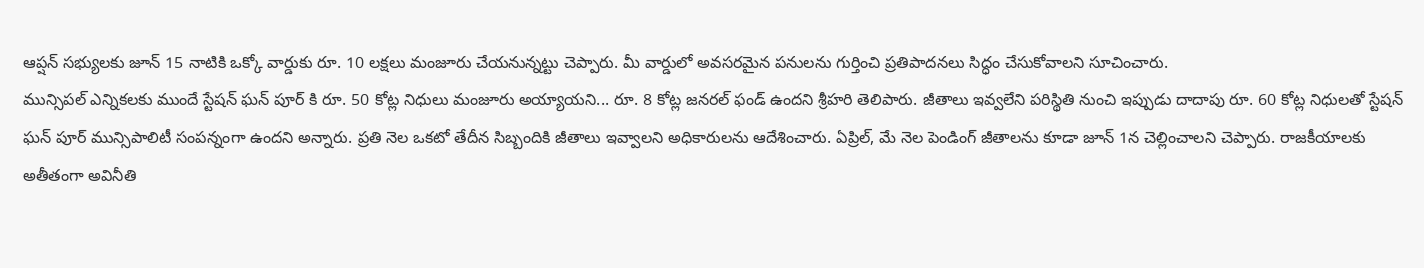ఆప్షన్ సభ్యులకు జూన్ 15 నాటికి ఒక్కో వార్డుకు రూ. 10 లక్షలు మంజూరు చేయనున్నట్టు చెప్పారు. మీ వార్డులో అవసరమైన పనులను గుర్తించి ప్రతిపాదనలు సిద్ధం చేసుకోవాలని సూచించారు.
మున్సిపల్ ఎన్నికలకు ముందే స్టేషన్ ఘన్ పూర్ కి రూ. 50 కోట్ల నిధులు మంజూరు అయ్యాయని... రూ. 8 కోట్ల జనరల్ ఫండ్ ఉందని శ్రీహరి తెలిపారు. జీతాలు ఇవ్వలేని పరిస్థితి నుంచి ఇప్పుడు దాదాపు రూ. 60 కోట్ల నిధులతో స్టేషన్ ఘన్ పూర్ మున్సిపాలిటీ సంపన్నంగా ఉందని అన్నారు. ప్రతి నెల ఒకటో తేదీన సిబ్బందికి జీతాలు ఇవ్వాలని అధికారులను ఆదేశించారు. ఏప్రిల్, మే నెల పెండింగ్ జీతాలను కూడా జూన్ 1న చెల్లించాలని చెప్పారు. రాజకీయాలకు అతీతంగా అవినీతి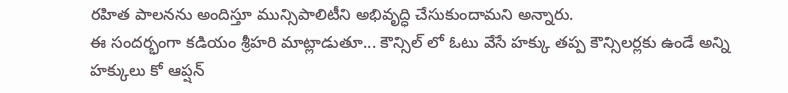రహిత పాలనను అందిస్తూ మున్సిపాలిటీని అభివృద్ధి చేసుకుందామని అన్నారు.
ఈ సందర్భంగా కడియం శ్రీహరి మాట్లాడుతూ... కౌన్సిల్ లో ఓటు వేసే హక్కు తప్ప కౌన్సిలర్లకు ఉండే అన్ని హక్కులు కో ఆప్షన్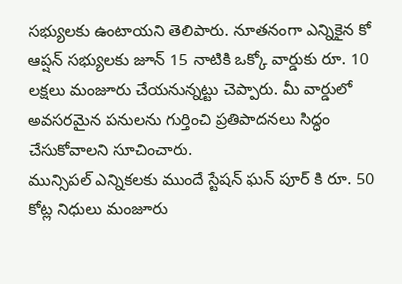సభ్యులకు ఉంటాయని తెలిపారు. నూతనంగా ఎన్నికైన కో ఆప్షన్ సభ్యులకు జూన్ 15 నాటికి ఒక్కో వార్డుకు రూ. 10 లక్షలు మంజూరు చేయనున్నట్టు చెప్పారు. మీ వార్డులో అవసరమైన పనులను గుర్తించి ప్రతిపాదనలు సిద్ధం చేసుకోవాలని సూచించారు.
మున్సిపల్ ఎన్నికలకు ముందే స్టేషన్ ఘన్ పూర్ కి రూ. 50 కోట్ల నిధులు మంజూరు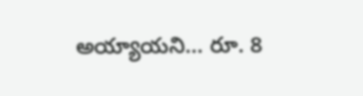అయ్యాయని... రూ. 8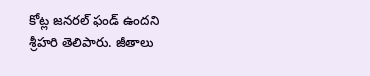కోట్ల జనరల్ ఫండ్ ఉందని శ్రీహరి తెలిపారు. జీతాలు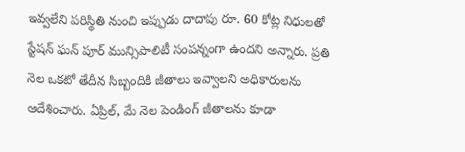ఇవ్వలేని పరిస్థితి నుంచి ఇప్పుడు దాదాపు రూ. 60 కోట్ల నిధులతో స్టేషన్ ఘన్ పూర్ మున్సిపాలిటీ సంపన్నంగా ఉందని అన్నారు. ప్రతి నెల ఒకటో తేదీన సిబ్బందికి జీతాలు ఇవ్వాలని అధికారులను ఆదేశించారు. ఏప్రిల్, మే నెల పెండింగ్ జీతాలను కూడా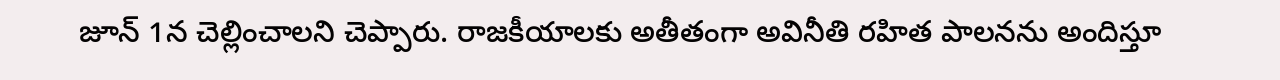జూన్ 1న చెల్లించాలని చెప్పారు. రాజకీయాలకు అతీతంగా అవినీతి రహిత పాలనను అందిస్తూ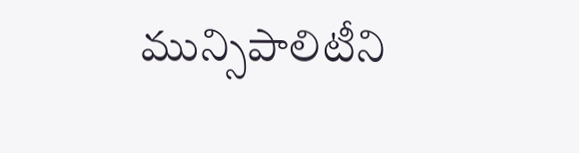మున్సిపాలిటీని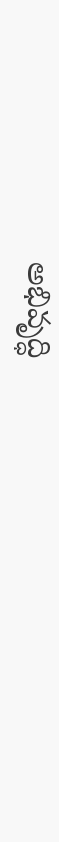అభివృద్ధి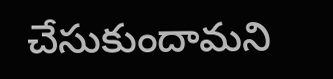చేసుకుందామని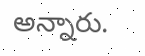అన్నారు.